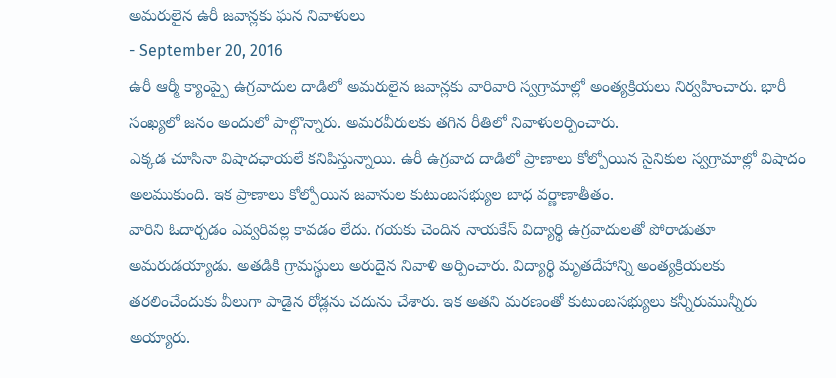అమరులైన ఉరీ జవాన్లకు ఘన నివాళులు
- September 20, 2016
ఉరీ ఆర్మీ క్యాంప్పై ఉగ్రవాదుల దాడిలో అమరులైన జవాన్లకు వారివారి స్వగ్రామాల్లో అంత్యక్రియలు నిర్వహించారు. భారీ సంఖ్యలో జనం అందులో పాల్గొన్నారు. అమరవీరులకు తగిన రీతిలో నివాళులర్పించారు.
ఎక్కడ చూసినా విషాదఛాయలే కనిపిస్తున్నాయి. ఉరీ ఉగ్రవాద దాడిలో ప్రాణాలు కోల్పోయిన సైనికుల స్వగ్రామాల్లో విషాదం అలముకుంది. ఇక ప్రాణాలు కోల్పోయిన జవానుల కుటుంబసభ్యుల బాధ వర్ణాణాతీతం.
వారిని ఓదార్చడం ఎవ్వరివల్ల కావడం లేదు. గయకు చెందిన నాయకేస్ విద్యార్థి ఉగ్రవాదులతో పోరాడుతూ అమరుడయ్యాడు. అతడికి గ్రామస్థులు అరుదైన నివాళి అర్పించారు. విద్యార్థి మృతదేహాన్ని అంత్యక్రియలకు తరలించేందుకు వీలుగా పాడైన రోడ్లను చదును చేశారు. ఇక అతని మరణంతో కుటుంబసభ్యులు కన్నీరుమున్నీరు అయ్యారు.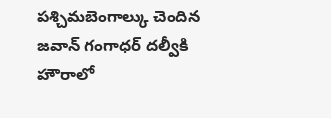పశ్చిమబెంగాల్కు చెందిన జవాన్ గంగాధర్ దల్వీకి హౌరాలో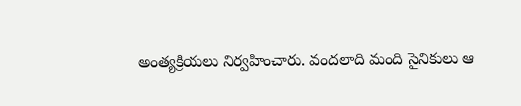అంత్యక్రియలు నిర్వహించారు. వందలాది మంది సైనికులు ఆ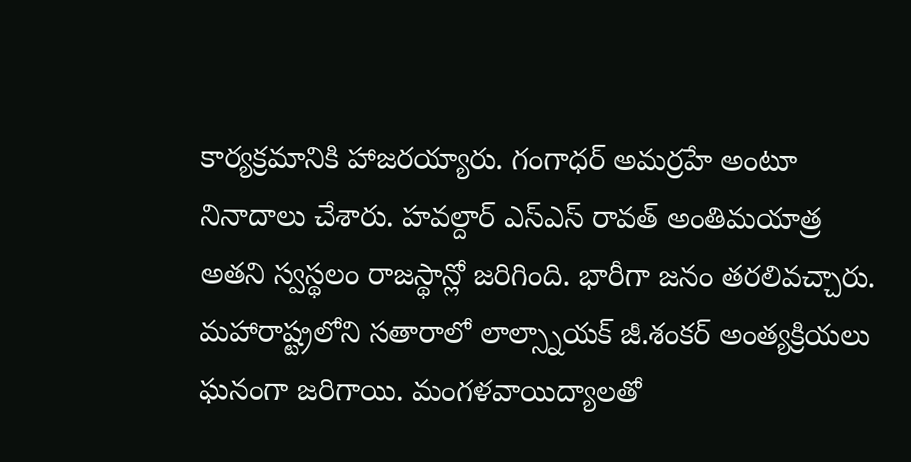కార్యక్రమానికి హాజరయ్యారు. గంగాధర్ అమర్రహే అంటూ నినాదాలు చేశారు. హవల్దార్ ఎస్ఎస్ రావత్ అంతిమయాత్ర అతని స్వస్థలం రాజస్థాన్లో జరిగింది. భారీగా జనం తరలివచ్చారు. మహారాష్ట్రలోని సతారాలో లాల్స్నాయక్ జీ.శంకర్ అంత్యక్రియలు ఘనంగా జరిగాయి. మంగళవాయిద్యాలతో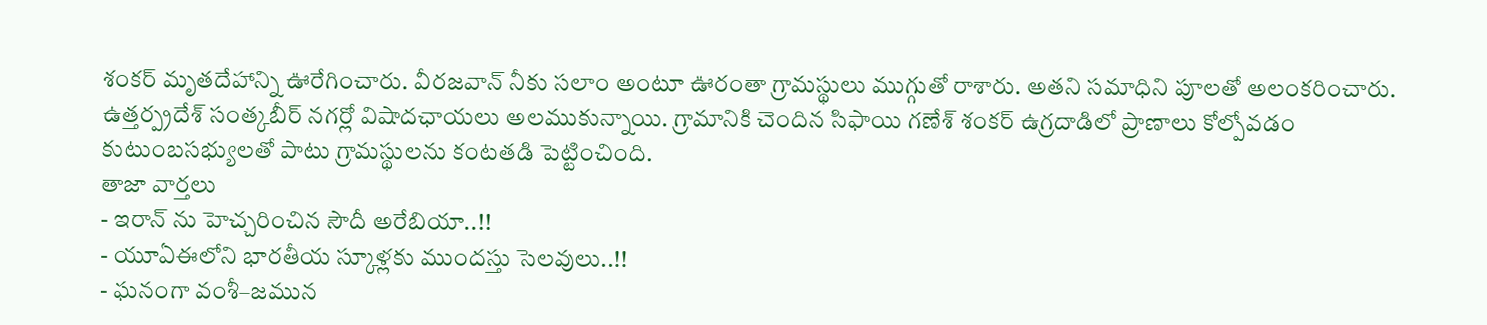శంకర్ మృతదేహాన్ని ఊరేగించారు. వీరజవాన్ నీకు సలాం అంటూ ఊరంతా గ్రామస్థులు ముగ్గుతో రాశారు. అతని సమాధిని పూలతో అలంకరించారు. ఉత్తర్ప్రదేశ్ సంత్కబీర్ నగర్లో విషాదఛాయలు అలముకున్నాయి. గ్రామానికి చెందిన సిఫాయి గణేశ్ శంకర్ ఉగ్రదాడిలో ప్రాణాలు కోల్పోవడం కుటుంబసభ్యులతో పాటు గ్రామస్థులను కంటతడి పెట్టించింది.
తాజా వార్తలు
- ఇరాన్ ను హెచ్చరించిన సౌదీ అరేబియా..!!
- యూఏఈలోని భారతీయ స్కూళ్లకు ముందస్తు సెలవులు..!!
- ఘనంగా వంశీ–జమున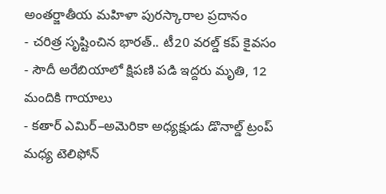అంతర్జాతీయ మహిళా పురస్కారాల ప్రదానం
- చరిత్ర సృష్టించిన భారత్.. టీ20 వరల్డ్ కప్ కైవసం
- సౌదీ అరేబియాలో క్షిపణి పడి ఇద్దరు మృతి, 12 మందికి గాయాలు
- కతార్ ఎమిర్–అమెరికా అధ్యక్షుడు డొనాల్డ్ ట్రంప్ మధ్య టెలిఫోన్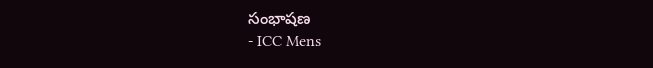సంభాషణ
- ICC Mens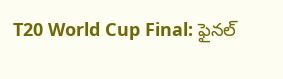T20 World Cup Final: ఫైనల్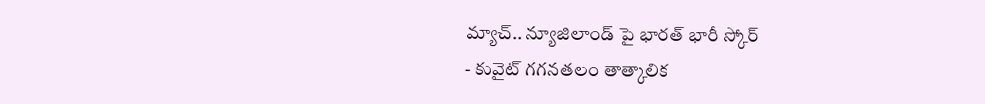మ్యాచ్.. న్యూజిలాండ్ పై భారత్ భారీ స్కోర్
- కువైట్ గగనతలం తాత్కాలిక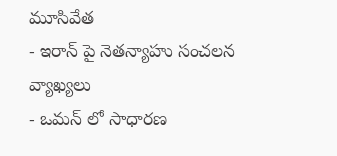మూసివేత
- ఇరాన్ పై నెతన్యాహు సంచలన వ్యాఖ్యలు
- ఒమన్ లో సాధారణ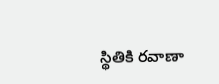స్థితికి రవాణా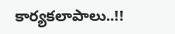కార్యకలాపాలు..!!